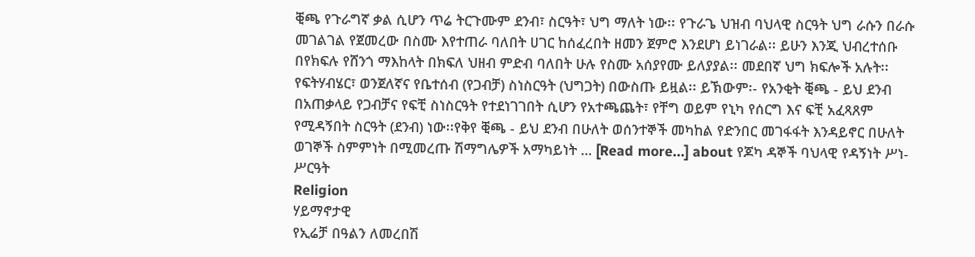ቒጫ የጉራግኛ ቃል ሲሆን ጥሬ ትርጉሙም ደንብ፣ ስርዓት፣ ህግ ማለት ነው፡፡ የጉራጌ ህዝብ ባህላዊ ስርዓት ህግ ራሱን በራሱ መገልገል የጀመረው በስሙ እየተጠራ ባለበት ሀገር ከሰፈረበት ዘመን ጀምሮ እንደሆነ ይነገራል፡፡ ይሁን እንጂ ህብረተሰቡ በየክፍሉ የሸንጎ ማእከላት በክፍለ ህዘብ ምድብ ባለበት ሁሉ የስሙ አሰያየሙ ይለያያል፡፡ መደበኛ ህግ ክፍሎች አሉት፡፡ የፍትሃብሄር፣ ወንጀለኛና የቤተሰብ (የጋብቻ) ስነስርዓት (ህግጋት) በውስጡ ይዟል፡፡ ይኽውም፡- የአንቂት ቒጫ - ይህ ደንብ በአጠቃላይ የጋብቻና የፍቺ ስነስርዓት የተደነገገበት ሲሆን የአተጫጨት፣ የቸግ ወይም የኒካ የሰርግ እና ፍቺ አፈጻጸም የሚዳኝበት ስርዓት (ደንብ) ነው፡፡የቅየ ቒጫ - ይህ ደንብ በሁለት ወሰንተኞች መካከል የድንበር መገፋፋት እንዳይኖር በሁለት ወገኞች ስምምነት በሚመረጡ ሽማግሌዎች አማካይነት … [Read more...] about የጆካ ዳኞች ባህላዊ የዳኝነት ሥነ-ሥርዓት
Religion
ሃይማኖታዊ
የኢሬቻ በዓልን ለመረበሽ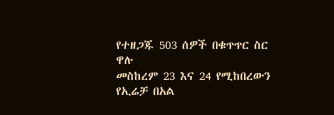የተዘጋጁ 503 ሰዎች በቁጥጥር ስር ዋሉ
መስከረም 23 እና 24 የሚከበረውን የኢሬቻ በአል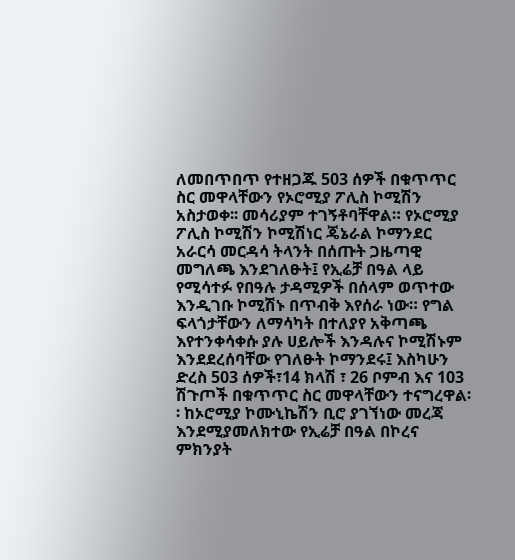ለመበጥበጥ የተዘጋጁ 503 ሰዎች በቁጥጥር ስር መዋላቸውን የኦሮሚያ ፖሊስ ኮሚሽን አስታወቀ፡፡ መሳሪያም ተገኝቶባቸዋል። የኦሮሚያ ፖሊስ ኮሚሽን ኮሚሽነር ጄኔራል ኮማንደር አራርሳ መርዳሳ ትላንት በሰጡት ጋዜጣዊ መግለጫ እንደገለፁት፤ የኢሬቻ በዓል ላይ የሚሳተፉ የበዓሉ ታዳሚዎች በሰላም ወጥተው እንዲገቡ ኮሚሽኑ በጥብቅ እየሰራ ነው። የግል ፍላጎታቸውን ለማሳካት በተለያየ አቅጣጫ እየተንቀሳቀሱ ያሉ ሀይሎች እንዳሉና ኮሚሽኑም እንደደረሰባቸው የገለፁት ኮማንደሩ፤ እስካሁን ድረስ 503 ሰዎች፣14 ክላሽ ፣ 26 ቦምብ እና 103 ሽጉጦች በቁጥጥር ስር መዋላቸውን ተናግረዋል፡፡ ከኦሮሚያ ኮሙኒኬሽን ቢሮ ያገኘነው መረጃ እንደሚያመለክተው የኢሬቻ በዓል በኮረና ምክንያት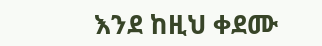እንደ ከዚህ ቀደሙ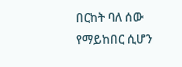በርከት ባለ ሰው የማይከበር ሲሆን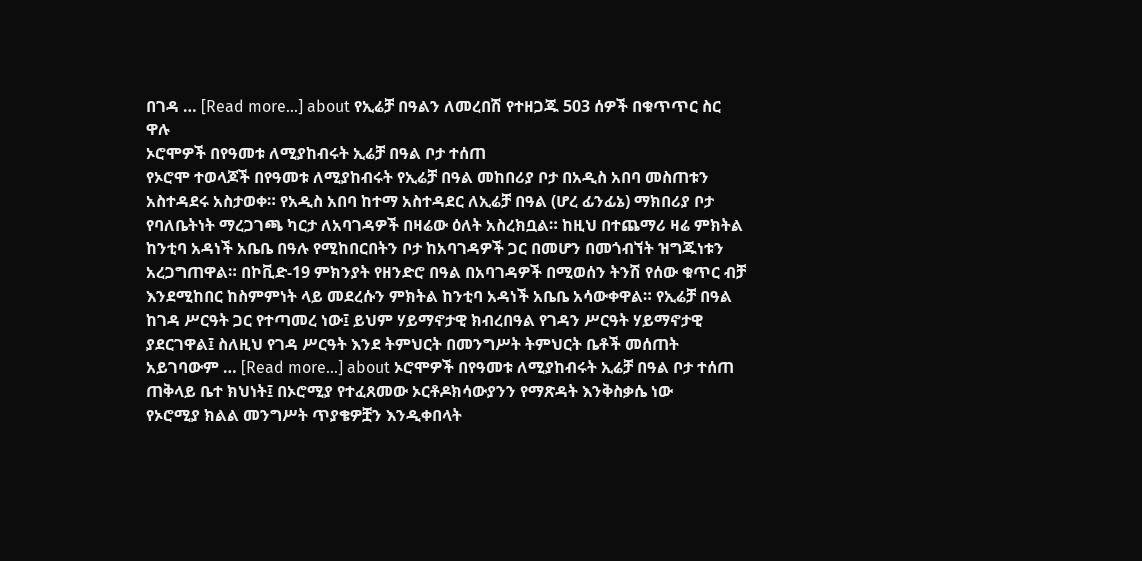በገዳ … [Read more...] about የኢሬቻ በዓልን ለመረበሽ የተዘጋጁ 503 ሰዎች በቁጥጥር ስር ዋሉ
ኦሮሞዎች በየዓመቱ ለሚያከብሩት ኢሬቻ በዓል ቦታ ተሰጠ
የኦሮሞ ተወላጆች በየዓመቱ ለሚያከብሩት የኢሬቻ በዓል መከበሪያ ቦታ በአዲስ አበባ መስጠቱን አስተዳደሩ አስታወቀ። የአዲስ አበባ ከተማ አስተዳደር ለኢሬቻ በዓል (ሆረ ፊንፊኔ) ማክበሪያ ቦታ የባለቤትነት ማረጋገጫ ካርታ ለአባገዳዎች በዛሬው ዕለት አስረክቧል። ከዚህ በተጨማሪ ዛሬ ምክትል ከንቲባ አዳነች አቤቤ በዓሉ የሚከበርበትን ቦታ ከአባገዳዎች ጋር በመሆን በመጎብኘት ዝግጁነቱን አረጋግጠዋል። በኮቪድ-19 ምክንያት የዘንድሮ በዓል በአባገዳዎች በሚወሰን ትንሽ የሰው ቁጥር ብቻ እንደሚከበር ከስምምነት ላይ መደረሱን ምክትል ከንቲባ አዳነች አቤቤ አሳውቀዋል። የኢሬቻ በዓል ከገዳ ሥርዓት ጋር የተጣመረ ነው፤ ይህም ሃይማኖታዊ ክብረበዓል የገዳን ሥርዓት ሃይማኖታዊ ያደርገዋል፤ ስለዚህ የገዳ ሥርዓት እንደ ትምህርት በመንግሥት ትምህርት ቤቶች መሰጠት አይገባውም … [Read more...] about ኦሮሞዎች በየዓመቱ ለሚያከብሩት ኢሬቻ በዓል ቦታ ተሰጠ
ጠቅላይ ቤተ ክህነት፤ በኦሮሚያ የተፈጸመው ኦርቶዶክሳውያንን የማጽዳት እንቅስቃሴ ነው
የኦሮሚያ ክልል መንግሥት ጥያቄዎቿን እንዲቀበላት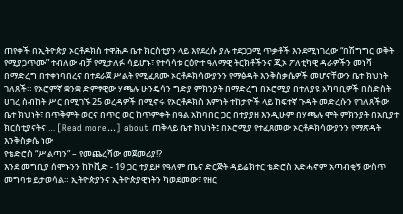ጠየቀች በኢትዮጵያ ኦርቶዶክስ ተዋሕዶ ቤተ ክርስቲያን ላይ እየደረሱ ያሉ ተደጋጋሚ ጥቃቶች እንደሚነገረው “በሽግግር ወቅት የሚያጋጥሙ” ተብለው ብቻ የሚታለፉ ሳይሆኑ፣ የተሳሳቱ ርዕዮተ ዓለማዊ ትርክቶችንና ጂኦ ፖለቲካዊ ዳራዎችን መነሻ በማድረግ በተቀነባበረና በተደራጀ ሥልት የሚፈጸሙ ኦርቶዶክሳውያንን የማፅዳት እንቅስቃሴዎች መሆናቸውን ቤተ ክህነት ገለጸች። የኦሮምኛ ቋንቋ ድምፃዊው ሃጫሉ ሁንዴሳን ግድያ ምክንያት በማድረግ በኦሮሚያ በተለያዩ አካባቢዎች በስድስት ሀገረ ስብከት ሥር በሚገኙ 25 ወረዳዎች በሚኖሩ የኦርቶዶክስ እምነት ተከታዮች ላይ ከፍተኛ ጉዳት መድረሱን የገለጸችው ቤተ ክህነት፣ በጥቅምት ወርና በጥር ወር ከጥምቀት በዓል አከባበር ጋር በተያያዘ እንዲሁም በሃጫሉ ሞት ምክንያት በአቢያተ ክርስቲያናትና … [Read more...] about ጠቅላይ ቤተ ክህነት፤ በኦሮሚያ የተፈጸመው ኦርቶዶክሳውያንን የማጽዳት እንቅስቃሴ ነው
የቴድሮስ “ሥልጣን” – የመጨረሻው መጀመሪያ!?
እንደ መግቢያ ሰሞኑንን ከኮቪድ - 19 ጋር ተያይዞ የዓለም ጤና ድርጅት ዳይሬክተር ቴድሮስ አድሓኖም አጣብቂኝ ውስጥ መግባቱ ይታወሳል። ኢትዮጵያንና ኢትዮጵያዊነትን ካወደመው፣ የዘር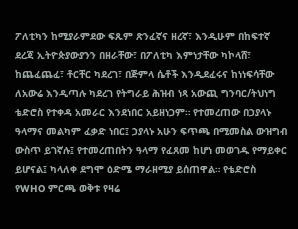ፖለቲካን ከሚያራምደው ፍጹም ጽንፈኛና ዘረኛ፣ እንዲሁም በከፍተኛ ደረጃ ኢትዮጵያውያንን በዘራቸው፣ በፖለቲካ እምነታቸው ካኮላሸ፣ ከጨፈጨፈ፣ ቶርቸር ካደረገ፣ በጅምላ ሴቶች እንዲደፈሩና ከነነፍሳቸው ለአውሬ እንዲጣሉ ካደረገ የትግራይ ሕዝብ ነጻ አውጪ ግንባር/ትህነግ ቴድሮስ የተቀዳ አመራር እንደነበር አይዘነጋም። የተመረጠው በኃያላኑ ዓላማና መልካም ፈቃድ ነበር፤ ኃያላኑ አሁን ፍጥጫ በሚመስል ውዝግብ ውስጥ ይገኛሉ፤ የተመረጠበትን ዓላማ የፈጸመ ከሆነ መወገዱ የማይቀር ይሆናል፤ ካላለቀ ደግሞ ዕድሜ ማራዘሚያ ይሰጠዋል። የቴድሮስ የWHO ምርጫ ወቅቱ የዛሬ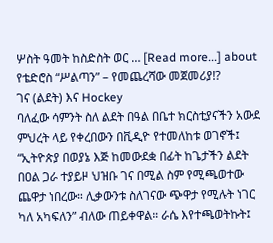ሦስት ዓመት ከስድስት ወር … [Read more...] about የቴድሮስ “ሥልጣን” – የመጨረሻው መጀመሪያ!?
ገና (ልደት) እና Hockey
ባለፈው ሳምንት ስለ ልደት በዓል በቤተ ክርስቲያናችን አውደ ምህረት ላይ የቀረበውን በቪዲዮ የተመለከቱ ወገኖች፤ “ኢትዮጵያ በወያኔ እጅ ከመውደቋ በፊት ከጌታችን ልደት በዐል ጋራ ተያይዞ ህዝቡ ገና በሚል ስም የሚጫወተው ጨዋታ ነበረው። ሊቃውንቱ ስለገናው ጭዋታ የሚሉት ነገር ካለ አካፍለን” ብለው ጠይቀዋል። ራሴ እየተጫወትኩት፤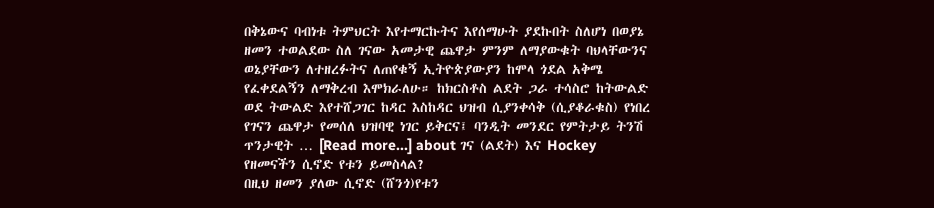በቅኔውና ባብነቱ ትምህርት እየተማርኩትና እየሰማሁት ያደኩበት ስለሆነ በወያኔ ዘመን ተወልደው ስለ ገናው አመታዊ ጨዋታ ምንም ለማያውቁት ባህላቸውንና ወኔያቸውን ለተዘረፉትና ለጠየቁኝ ኢትዮጵያውያን ከሞላ ጎደል አቅሜ የፈቀደልኝን ለማቅረብ እሞክራለሁ። ከክርስቶስ ልደት ጋራ ተሳስሮ ከትውልድ ወደ ትውልድ እየተሸጋገር ከዳር እስከዳር ህዝብ ሲያንቀሳቅ (ሲያቆራቁስ) የነበረ የገናን ጨዋታ የመሰለ ህዝባዊ ነገር ይቅርና፤ ባንዲት መንደር የምትታይ ትንሽ ጥንታዊት … [Read more...] about ገና (ልደት) እና Hockey
የዘመናችን ሲኖድ የቱን ይመስላል?
በዚህ ዘመን ያለው ሲኖድ (ሸንጎ)የቱን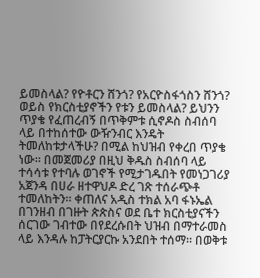ይመስላል? የዮቶርን ሸንጎ? የአርዮስፋጎስን ሸንጎ? ወይስ የክርስቲያኖችን የቱን ይመስላል? ይህንን ጥያቄ የፈጠረብኝ በጥቅምቱ ሲኖዶስ ስብሰባ ላይ በተከሰተው ውዥንብር እንዴት ትመለከቱታላችሁ? በሚል ከህዝብ የቀረበ ጥያቄ ነው። በመጀመሪያ በዚህ ቅዱስ ስብሰባ ላይ ተሳሳቱ የተባሉ ወገኖች የሚታገዱበት የመነጋገሪያ አጀንዳ በሀራ ዘተዋህዶ ድረ ገጽ ተሰራጭቶ ተመለከትን። ቀጠለና አዲስ ተክል አባ ፋኑኤል በገንዘብ በገዙት ጵጵስና ወደ ቤተ ክርስቲያናችን ሰርገው ገብተው በየደረሱበት ህዝብ በማተራመስ ላይ እንዳሉ ከፓትርያርኩ አንደበት ተሰማ። በወቅቱ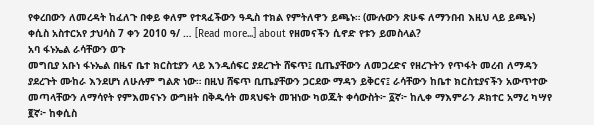የቀረበውን ለመረዳት ከፈለጉ በቀይ ቀለም የተጻፈችውን ዓዲስ ተክል የምትለዋን ይጫኑ። (ሙሉውን ጽሁፍ ለማንበብ እዚህ ላይ ይጫኑ) ቀሲስ አስተርአየ ታህሳስ 7 ቀን 2010 ዓ/ … [Read more...] about የዘመናችን ሲኖድ የቱን ይመስላል?
አባ ፋኑኤል ራሳቸውን ወጉ
መግቢያ አቡነ ፋኑኤል በዜና ቤተ ክርስቲያን ላይ እንዲሰፍር ያደረጉት ሸፍጥ፤ ቢጤያቸውን ለመጋረድና የዘረጉትን የጥፋት መረብ ለማዳን ያደረጉት ሙከራ እንደሆነ ለሁሉም ግልጽ ነው። በዚህ ሸፍጥ ቢጤያቸውን ጋርደው ማዳን ይቅርና፤ ራሳቸውን ከቤተ ክርስቲያናችን አውጥተው መጣላቸውን ለማሳየት የምእመናኑን ውግዘት በቅዱሳት መጻህፍት መዝነው ካወጁት ቀሳውስት፦ ፩ኛ፦ ከሊቀ ማእምራን ዶክተር አማረ ካሣየ ፪ኛ፦ ከቀሲስ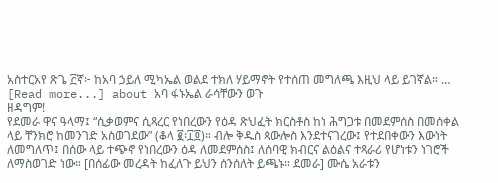አስተርአየ ጽጌ ፫ኛ፦ ከአባ ኃይለ ሚካኤል ወልደ ተክለ ሃይማኖት የተሰጠ መግለጫ እዚህ ላይ ይገኛል። … [Read more...] about አባ ፋኑኤል ራሳቸውን ወጉ
ዘዳግም!
የደመራ ዋና ዓላማ፤ “ሲቃወምና ሲጻረር የነበረውን የዕዳ ጽህፈት ክርስቶስ ከነ ሕግጋቱ በመደምሰስ በመሰቀል ላይ ቸንክሮ ከመንገድ አስወገደው” (ቆላ ፪፡፲፬)። ብሎ ቅዱስ ጳውሎስ እንደተናገረው፤ የተደበቀውን እውነት ለመግለጥ፤ በሰው ላይ ተጭኖ የነበረውን ዕዳ ለመደምሰስ፤ ለሰባዊ ክብርና ልዕልና ተጻራሪ የሆነቱን ነገሮች ለማስወገድ ነው። [በሰፊው መረዳት ከፈለጉ ይህን ሰንሰለት ይጫኑ። ደመራ] ሙሴ አራቱን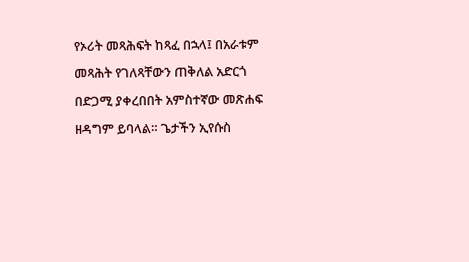የኦሪት መጻሕፍት ከጻፈ በኋላ፤ በአራቱም መጻሕት የገለጻቸውን ጠቅለል አድርጎ በድጋሚ ያቀረበበት አምስተኛው መጽሐፍ ዘዳግም ይባላል። ጌታችን ኢየሱስ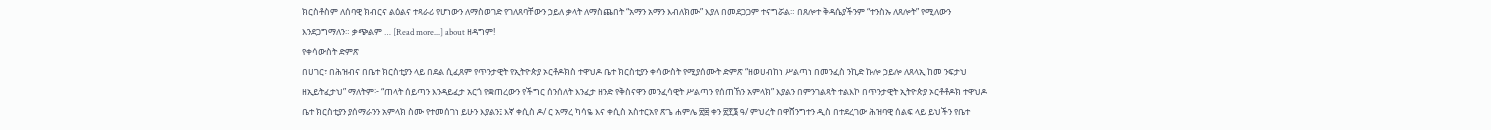ክርስቶስም ለሰባዊ ክብርና ልዕልና ተጻራሪ የሆነውን ለማስወገድ የገለጸባቸውን ኃይለ ቃላት ለማስጨበት “አማን አማን እብለክሙ” እያለ በመደጋጋም ተናግሯል። በጸሎተ ቅዳሴያችንም “ተንስኡ ለጸሎት” የሚለውን እንደጋግማለን። ቃጭልም … [Read more...] about ዘዳግም!
የቀሳውስት ድምጽ
በሀገር፣ በሕዝብና በቤተ ክርስቲያን ላይ በደል ሲፈጸም የጥንታዊት የኢትዮጵያ ኦርቶዶክስ ተዋህዶ ቤተ ክርስቲያን ቀሳውስት የሚያሰሙት ድምጽ “ዘወሀብከነ ሥልጣነ በመንፈስ ንኪድ ኩሎ ኃይሎ ለጸላኢ ከመ ንፍታህ ዘኢይትፈታህ” ማለትም፦ “ጠላት ሰይጣን እንዳይፈታ አርጎ የቋጠረውን የችግር ሰንሰለት እንፈታ ዘንድ የቅስናዋን መንፈሳዊት ሥልጣን የሰጠኸን አምላክ” እያልን በምንገልጻት ተልእኮ በጥንታዊት ኢትዮጵያ ኦርቶቶዶክ ተዋህዶ ቤተ ክርስቲያን ያሰማራንን አምላክ ስሙ የተመሰገነ ይሁን እያልን፤ እኛ ቀሲስ ዶ/ ር አማረ ካሳዬ እና ቀሲስ አስተርአየ ጽጌ ሐምሌ ፳፰ ቀን ፳፻፮ ዓ/ ምህረት በዋሸንግተን ዲስ በተደረገው ሕዝባዊ ሰልፍ ላይ ይህችን የቤተ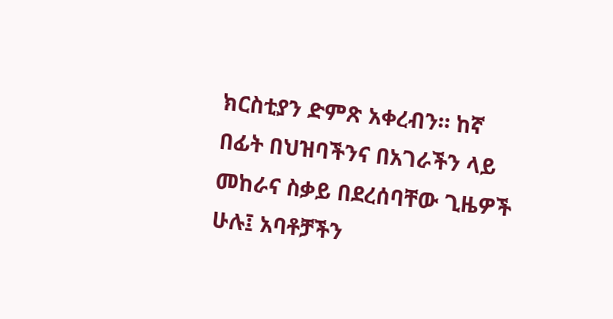ክርስቲያን ድምጽ አቀረብን። ከኛ በፊት በህዝባችንና በአገራችን ላይ መከራና ስቃይ በደረሰባቸው ጊዜዎች ሁሉ፤ አባቶቻችን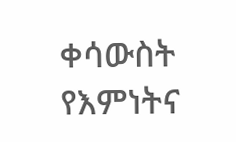ቀሳውስት የእምነትና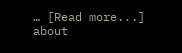… [Read more...] about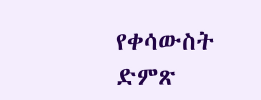የቀሳውስት ድምጽ